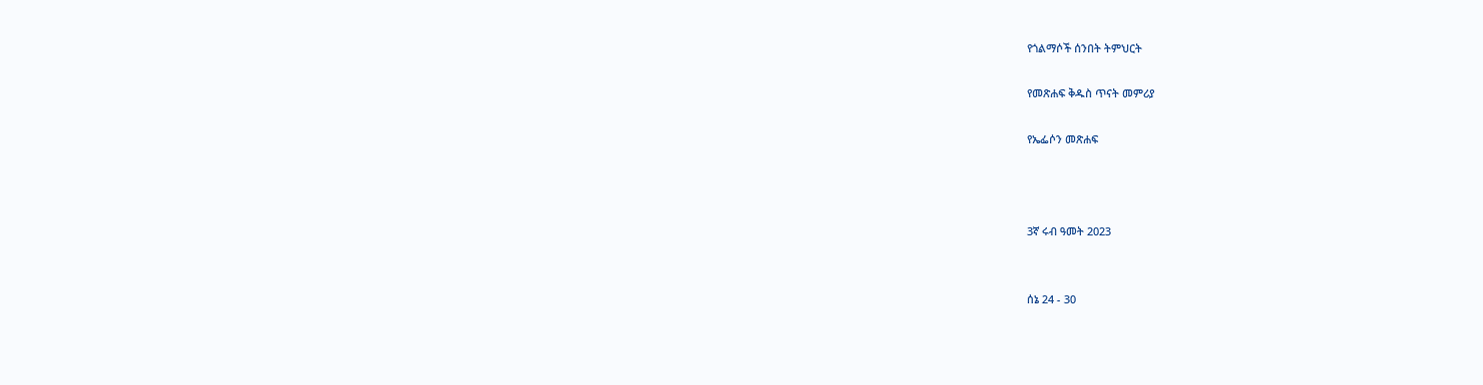የጎልማሶች ሰንበት ትምህርት

የመጽሐፍ ቅዱስ ጥናት መምሪያ

የኤፌሶን መጽሐፍ



3ኛ ሩብ ዓመት 2023


ሰኔ 24 - 30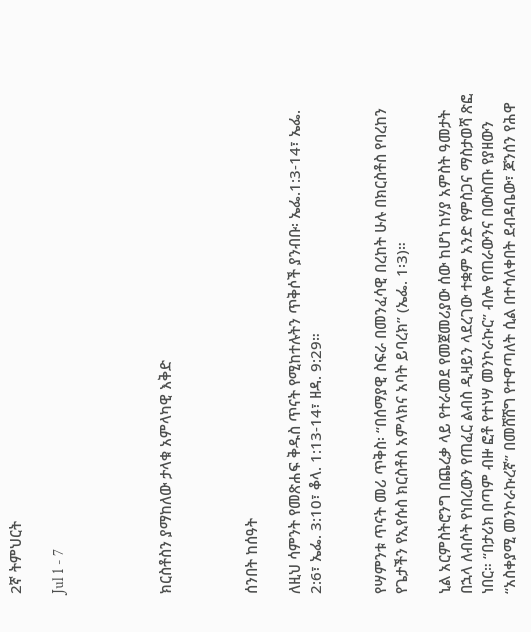2ኛ ትምህርት

Jul 1 - 7




ክርስቶስን ያማከለው ታላቁ አምላካዊ እቅድ



ሰንበት ከሰዓት

ለዚህ ሳምንት የመጽሐፍ ቅዱስ ጥናት የሚከተሉትን ጥቅሶች ያንብቡ፡ ኤፌ.1:3-14፣ ኤፌ. 2:6፣ ኤፌ. 3:10፣ ቆላ. 1:13-14፣ ዘዳ. 9:29።


የሣምንቱ ጥናት መሪ ጥቅስ፡ “በሰማያዊ ስፍራ በመንፈሳዊ በረከት ሁሉ በክርስቶስ የባረከን የጌታችን የኢየሱስ ክርስቶስ አምላክና አባት ይባረክ” (ኤፌ. 1፡3)።

ኒል አርምስትሮንግ በጨረቃ ላይ የተራመደ የመጀመሪያው ሰው ከሆነ ከሃያ አምስት ዓመታት በኋላ ለብሶት የነበረውን የጠፈር ልብስ ዲዛይን ላደረገው ተቋም አንድ የምስጋና ማስታወሻ ጽፎ ነበር። “በታሪክ በጣም ብዙ ፎቶ የተነሣ መንኮራኩር” ብሎ የጠራውንና በውስጡ የያዘውን “አስቀያሚ መንኮራኩረኛ” በመሸሸግ የተዋጣለት ሲል በተሳለቀበት ደብዳቤው፣ ጆንሰን የሕዋ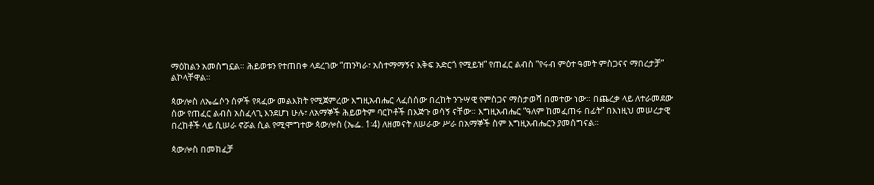ማዕከልን አመስግኗል። ሕይወቱን የተጠበቀ ላደረገው “ጠንካራ፣ አስተማማኝና እቅፍ አድርጎ የሚይዝ” የጠፈር ልብስ “የሩብ ምዕተ ዓመት ምስጋናና ማበረታቻ” ልኮላቸዋል።

ጳውሎስ ለኤፌሶን ሰዎች የጻፈው መልእክት የሚጀምረው እግዚአብሔር ላፈሰሰው በረከት ንጉሣዊ የምስጋና ማስታወሻ በመተው ነው። በጨረቃ ላይ ለተራመደው ሰው የጠፈር ልብስ አስፈላጊ እንደሆነ ሁሉ፣ ለአማኞች ሕይወትም ባርኮቶች በእጅጉ ወሳኝ ናቸው። እግዚአብሔር “ዓለም ከመፈጠሩ በፊት” በእነዚህ መሠረታዊ በረከቶች ላይ ሲሠራ ኖሯል ሲል የሚሞግተው ጳውሎስ (ኤፌ. 1፡4) ለዘመናት ለሠራው ሥራ በአማኞች ስም እግዚአብሔርን ያመሰግናል።

ጳውሎስ በመክፈቻ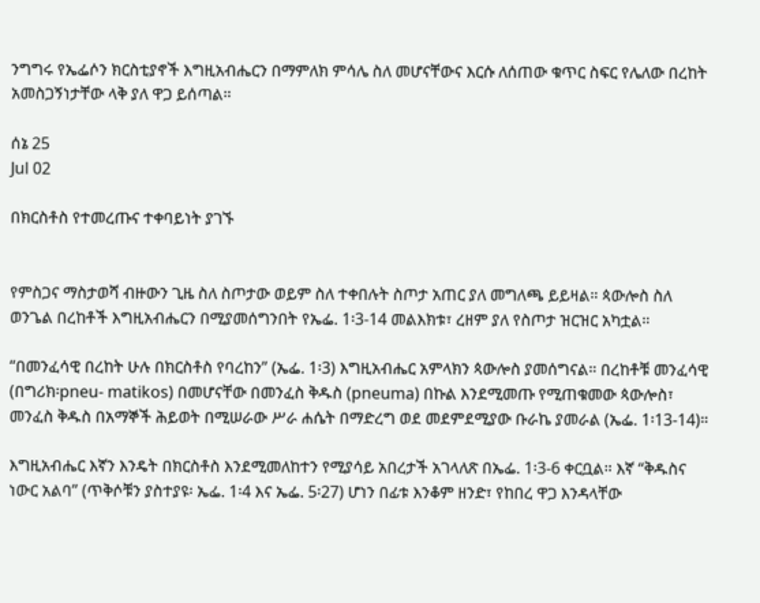ንግግሩ የኤፌሶን ክርስቲያኖች እግዚአብሔርን በማምለክ ምሳሌ ስለ መሆናቸውና እርሱ ለሰጠው ቁጥር ስፍር የሌለው በረከት አመስጋኝነታቸው ላቅ ያለ ዋጋ ይሰጣል።

ሰኔ 25
Jul 02

በክርስቶስ የተመረጡና ተቀባይነት ያገኙ


የምስጋና ማስታወሻ ብዙውን ጊዜ ስለ ስጦታው ወይም ስለ ተቀበሉት ስጦታ አጠር ያለ መግለጫ ይይዛል። ጳውሎስ ስለ ወንጌል በረከቶች እግዚአብሔርን በሚያመሰግንበት የኤፌ. 1፡3-14 መልእክቱ፣ ረዘም ያለ የስጦታ ዝርዝር አካቷል።

“በመንፈሳዊ በረከት ሁሉ በክርስቶስ የባረከን” (ኤፌ. 1፡3) እግዚአብሔር አምላክን ጳውሎስ ያመሰግናል። በረከቶቹ መንፈሳዊ (በግሪክ፡pneu- matikos) በመሆናቸው በመንፈስ ቅዱስ (pneuma) በኩል እንደሚመጡ የሚጠቁመው ጳውሎስ፣ መንፈስ ቅዱስ በአማኞች ሕይወት በሚሠራው ሥራ ሐሴት በማድረግ ወደ መደምደሚያው ቡራኬ ያመራል (ኤፌ. 1፡13-14)።

እግዚአብሔር እኛን እንዴት በክርስቶስ እንደሚመለከተን የሚያሳይ አበረታች አገላለጽ በኤፌ. 1፡3-6 ቀርቧል። እኛ “ቅዱስና ነውር አልባ” (ጥቅሶቹን ያስተያዩ፡ ኤፌ. 1፡4 እና ኤፌ. 5፡27) ሆነን በፊቱ እንቆም ዘንድ፣ የከበረ ዋጋ እንዳላቸው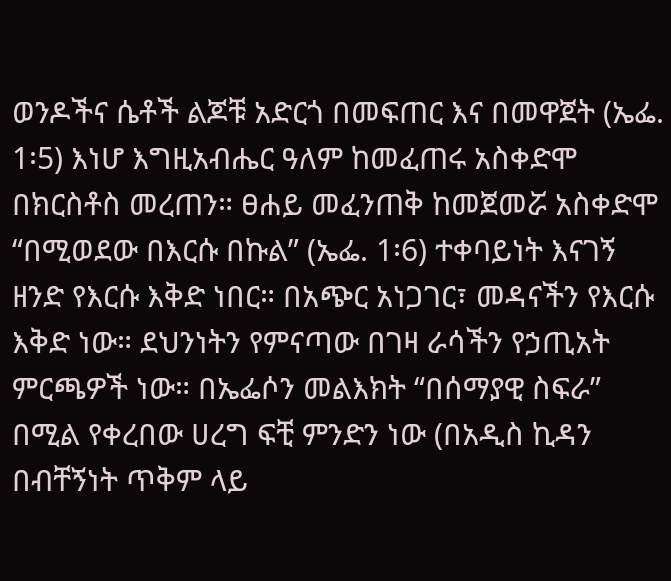ወንዶችና ሴቶች ልጆቹ አድርጎ በመፍጠር እና በመዋጀት (ኤፌ. 1፡5) እነሆ እግዚአብሔር ዓለም ከመፈጠሩ አስቀድሞ በክርስቶስ መረጠን። ፀሐይ መፈንጠቅ ከመጀመሯ አስቀድሞ “በሚወደው በእርሱ በኩል” (ኤፌ. 1፡6) ተቀባይነት እናገኝ ዘንድ የእርሱ እቅድ ነበር። በአጭር አነጋገር፣ መዳናችን የእርሱ እቅድ ነው። ደህንነትን የምናጣው በገዛ ራሳችን የኃጢአት ምርጫዎች ነው። በኤፌሶን መልእክት “በሰማያዊ ስፍራ” በሚል የቀረበው ሀረግ ፍቺ ምንድን ነው (በአዲስ ኪዳን በብቸኝነት ጥቅም ላይ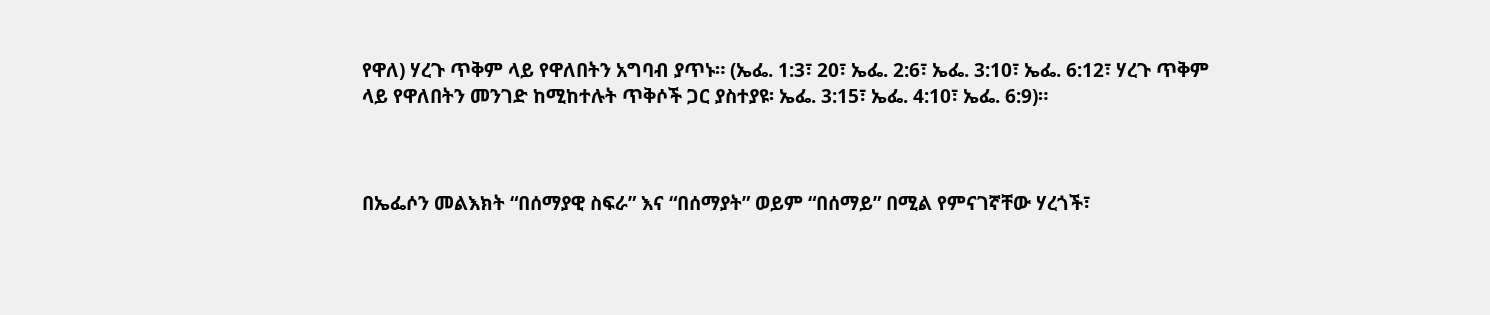የዋለ) ሃረጉ ጥቅም ላይ የዋለበትን አግባብ ያጥኑ። (ኤፌ. 1:3፣ 20፣ ኤፌ. 2:6፣ ኤፌ. 3:10፣ ኤፌ. 6:12፣ ሃረጉ ጥቅም ላይ የዋለበትን መንገድ ከሚከተሉት ጥቅሶች ጋር ያስተያዩ፡ ኤፌ. 3:15፣ ኤፌ. 4:10፣ ኤፌ. 6:9)።



በኤፌሶን መልእክት “በሰማያዊ ስፍራ” እና “በሰማያት” ወይም “በሰማይ” በሚል የምናገኛቸው ሃረጎች፣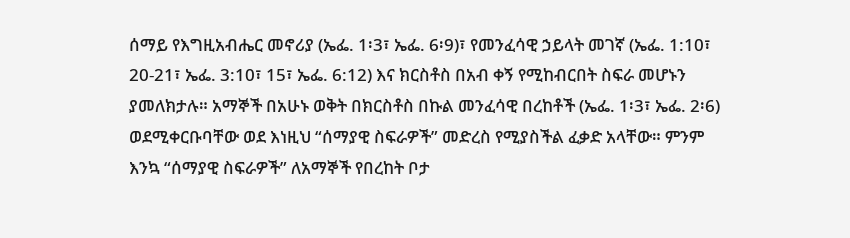ሰማይ የእግዚአብሔር መኖሪያ (ኤፌ. 1፡3፣ ኤፌ. 6፡9)፣ የመንፈሳዊ ኃይላት መገኛ (ኤፌ. 1:10፣ 20-21፣ ኤፌ. 3:10፣ 15፣ ኤፌ. 6:12) እና ክርስቶስ በአብ ቀኝ የሚከብርበት ስፍራ መሆኑን ያመለክታሉ። አማኞች በአሁኑ ወቅት በክርስቶስ በኩል መንፈሳዊ በረከቶች (ኤፌ. 1፡3፣ ኤፌ. 2፡6) ወደሚቀርቡባቸው ወደ እነዚህ “ሰማያዊ ስፍራዎች” መድረስ የሚያስችል ፈቃድ አላቸው። ምንም እንኳ “ሰማያዊ ስፍራዎች” ለአማኞች የበረከት ቦታ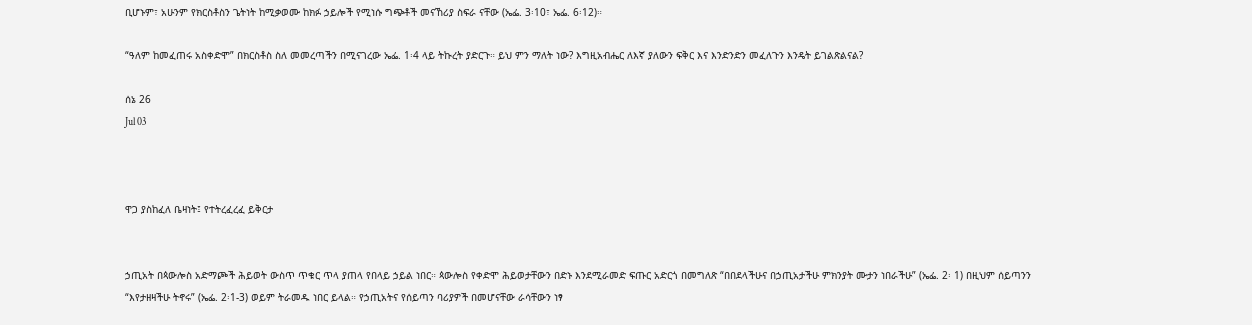ቢሆኑም፣ አሁንም የክርስቶስን ጌትነት ከሚቃወሙ ከክፉ ኃይሎች የሚነሱ ግጭቶች መናኸሪያ ስፍራ ናቸው (ኤፌ. 3፡10፣ ኤፌ. 6፡12)።

“ዓለም ከመፈጠሩ አስቀድሞ” በክርስቶስ ስለ መመረጣችን በሚናገረው ኤፌ. 1፡4 ላይ ትኩረት ያድርጉ። ይህ ምን ማለት ነው? እግዚአብሔር ለእኛ ያለውን ፍቅር እና እንድንድን መፈለጉን እንዴት ይገልጽልናል?

ሰኔ 26
Jul 03



ዋጋ ያስከፈለ ቤዛነት፤ የተትረፈረፈ ይቅርታ


ኃጢአት በጳውሎስ አድማጮች ሕይወት ውስጥ ጥቁር ጥላ ያጠላ የበላይ ኃይል ነበር። ጳውሎስ የቀድሞ ሕይወታቸውን በድኑ እንደሚራመድ ፍጡር አድርጎ በመግለጽ “በበደላችሁና በኃጢአታችሁ ምክንያት ሙታን ነበራችሁ” (ኤፌ. 2፡ 1) በዚህም ሰይጣንን “እየታዘዛችሁ ትኖሩ” (ኤፌ. 2፡1-3) ወይም ትራመዱ ነበር ይላል። የኃጢአትና የሰይጣን ባሪያዎች በመሆናቸው ራሳቸውን ነፃ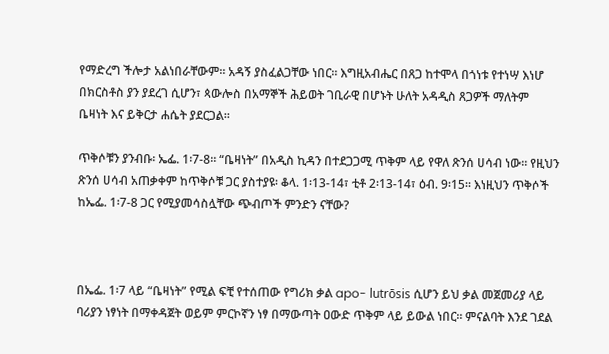የማድረግ ችሎታ አልነበራቸውም። አዳኝ ያስፈልጋቸው ነበር። እግዚአብሔር በጸጋ ከተሞላ በጎነቱ የተነሣ እነሆ በክርስቶስ ያን ያደረገ ሲሆን፣ ጳውሎስ በአማኞች ሕይወት ገቢራዊ በሆኑት ሁለት አዳዲስ ጸጋዎች ማለትም ቤዛነት እና ይቅርታ ሐሴት ያደርጋል።

ጥቅሶቹን ያንብቡ፡ ኤፌ. 1፡7-8። “ቤዛነት” በአዲስ ኪዳን በተደጋጋሚ ጥቅም ላይ የዋለ ጽንሰ ሀሳብ ነው። የዚህን ጽንሰ ሀሳብ አጠቃቀም ከጥቅሶቹ ጋር ያስተያዩ፡ ቆላ. 1፡13-14፣ ቲቶ 2፡13-14፣ ዕብ. 9፡15። እነዚህን ጥቅሶች ከኤፌ. 1፡7-8 ጋር የሚያመሳስሏቸው ጭብጦች ምንድን ናቸው?



በኤፌ. 1፡7 ላይ “ቤዛነት” የሚል ፍቺ የተሰጠው የግሪክ ቃል apo- lutrōsis ሲሆን ይህ ቃል መጀመሪያ ላይ ባሪያን ነፃነት በማቀዳጀት ወይም ምርኮኛን ነፃ በማውጣት ዐውድ ጥቅም ላይ ይውል ነበር። ምናልባት እንደ ገደል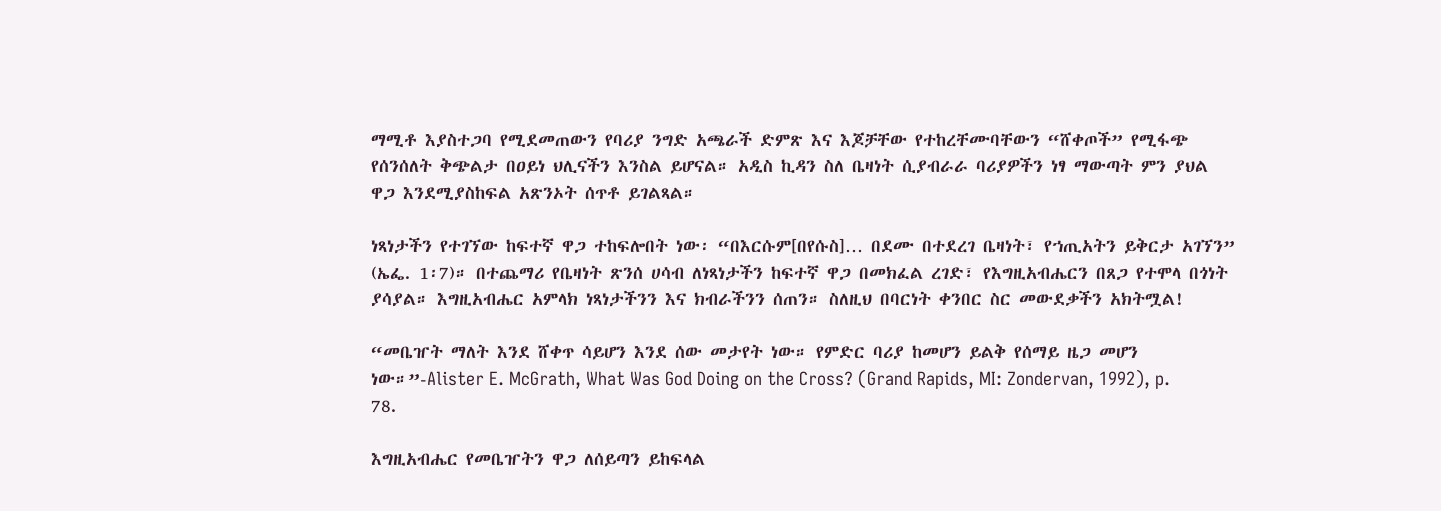ማሚቶ እያስተጋባ የሚደመጠውን የባሪያ ንግድ አጫራች ድምጽ እና እጆቻቸው የተከረቸሙባቸውን “ሸቀጦች” የሚፋጭ የሰንሰለት ቅጭልታ በዐይነ ህሊናችን እንስል ይሆናል። አዲስ ኪዳን ስለ ቤዛነት ሲያብራራ ባሪያዎችን ነፃ ማውጣት ምን ያህል ዋጋ እንደሚያስከፍል አጽንኦት ሰጥቶ ይገልጻል።

ነጻነታችን የተገኘው ከፍተኛ ዋጋ ተከፍሎበት ነው፡ “በእርሱም[በየሱስ]… በደሙ በተደረገ ቤዛነት፣ የኀጢአትን ይቅርታ አገኘን” (ኤፌ. 1፡7)። በተጨማሪ የቤዛነት ጽንሰ ሀሳብ ለነጻነታችን ከፍተኛ ዋጋ በመክፈል ረገድ፣ የእግዚአብሔርን በጸጋ የተሞላ በጎነት ያሳያል። እግዚአብሔር አምላክ ነጻነታችንን እና ክብራችንን ሰጠን። ስለዚህ በባርነት ቀንበር ስር መውደቃችን አክትሟል!

“መቤዠት ማለት እንደ ሸቀጥ ሳይሆን እንደ ሰው መታየት ነው። የምድር ባሪያ ከመሆን ይልቅ የሰማይ ዜጋ መሆን ነው።”-Alister E. McGrath, What Was God Doing on the Cross? (Grand Rapids, MI: Zondervan, 1992), p. 78.

እግዚአብሔር የመቤዠትን ዋጋ ለሰይጣን ይከፍላል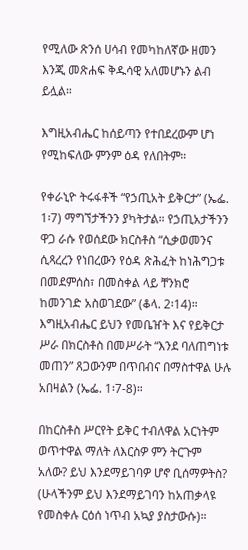የሚለው ጽንሰ ሀሳብ የመካከለኛው ዘመን እንጂ መጽሐፍ ቅዱሳዊ አለመሆኑን ልብ ይሏል።

እግዚአብሔር ከሰይጣን የተበደረውም ሆነ የሚከፍለው ምንም ዕዳ የለበትም።

የቀራኒዮ ትሩፋቶች “የኃጢአት ይቅርታ” (ኤፌ. 1፡7) ማግኘታችንን ያካትታል። የኃጢአታችንን ዋጋ ራሱ የወሰደው ክርስቶስ “ሲቃወመንና ሲጻረረን የነበረውን የዕዳ ጽሕፈት ከነሕግጋቱ በመደምሰስ፣ በመስቀል ላይ ቸንክሮ ከመንገድ አስወገደው” (ቆላ. 2፡14)። እግዚአብሔር ይህን የመቤዠት እና የይቅርታ ሥራ በክርስቶስ በመሥራት “እንደ ባለጠግነቱ መጠን” ጸጋውንም በጥበብና በማስተዋል ሁሉ አበዛልን (ኤፌ. 1፡7-8)።

በከርስቶስ ሥርየት ይቅር ተብለዋል አርነትም ወጥተዋል ማለት ለእርስዎ ምን ትርጉም አለው? ይህ እንደማይገባዎ ሆኖ ቢሰማዎትስ? (ሁላችንም ይህ እንደማይገባን ከአጠቃላዩ የመስቀሉ ርዕሰ ነጥብ አኳያ ያስታውሱ)።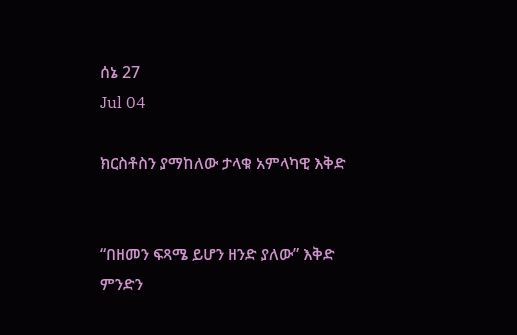ሰኔ 27
Jul 04

ክርስቶስን ያማከለው ታላቁ አምላካዊ እቅድ


“በዘመን ፍጻሜ ይሆን ዘንድ ያለው” እቅድ ምንድን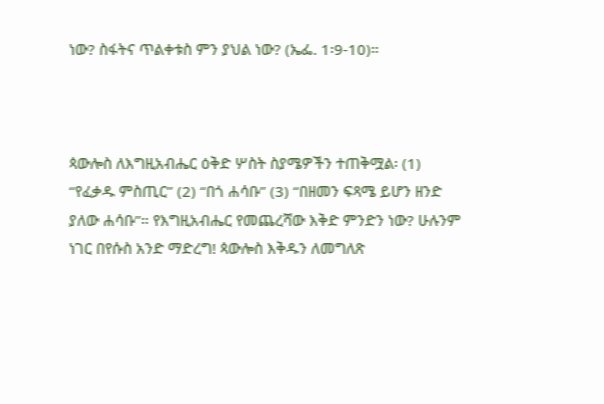ነው? ስፋትና ጥልቀቱስ ምን ያህል ነው? (ኤፌ. 1፡9-10)።



ጳውሎስ ለእግዚአብሔር ዕቅድ ሦስት ስያሜዎችን ተጠቅሟል፡ (1) “የፈቃዱ ምስጢር” (2) “በጎ ሐሳቡ” (3) “በዘመን ፍጻሜ ይሆን ዘንድ ያለው ሐሳቡ”። የእግዚአብሔር የመጨረሻው እቅድ ምንድን ነው? ሁሉንም ነገር በየሱስ አንድ ማድረግ! ጳውሎስ እቅዱን ለመግለጽ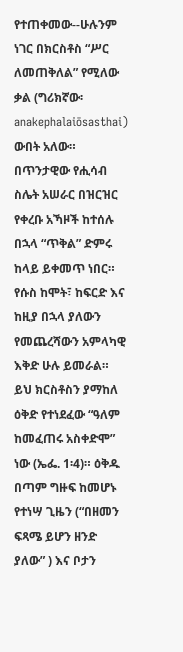የተጠቀመው--ሁሉንም ነገር በክርስቶስ “ሥር ለመጠቅለል” የሚለው ቃል (ግሪክኛው፡ anakephalaiōsasthai) ውበት አለው። በጥንታዊው የሒሳብ ስሌት አሠራር በዝርዝር የቀረቡ አኻዞች ከተሰሉ በኋላ “ጥቅል” ድምሩ ከላይ ይቀመጥ ነበር። የሱስ ከሞት፣ ከፍርድ እና ከዚያ በኋላ ያለውን የመጨረሻውን አምላካዊ እቅድ ሁሉ ይመራል። ይህ ክርስቶስን ያማከለ ዕቅድ የተነደፈው “ዓለም ከመፈጠሩ አስቀድሞ” ነው (ኤፌ. 1፡4)። ዕቅዱ በጣም ግዙፍ ከመሆኑ የተነሣ ጊዜን (“በዘመን ፍጻሜ ይሆን ዘንድ ያለው” ) እና ቦታን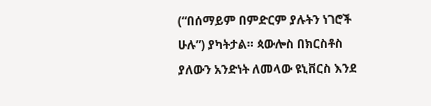(“በሰማይም በምድርም ያሉትን ነገሮች ሁሉ”) ያካትታል። ጳውሎስ በክርስቶስ ያለውን አንድነት ለመላው ዩኒቨርስ እንደ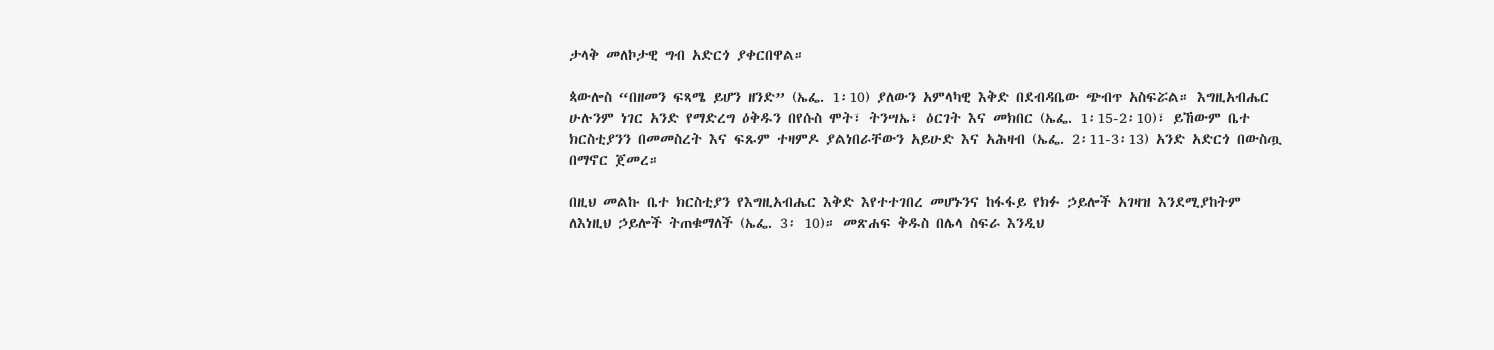ታላቅ መለኮታዊ ግብ አድርጎ ያቀርበዋል።

ጳውሎስ “በዘመን ፍጻሜ ይሆን ዘንድ” (ኤፌ. 1፡10) ያለውን አምላካዊ እቅድ በደብዳቤው ጭብጥ አስፍሯል። እግዚአብሔር ሁሉንም ነገር አንድ የማድረግ ዕቅዱን በየሱስ ሞት፣ ትንሣኤ፣ ዕርገት እና መክበር (ኤፌ. 1፡15-2፡10)፣ ይኸውም ቤተ ክርስቲያንን በመመስረት እና ፍጹም ተዛምዶ ያልነበራቸውን አይሁድ እና አሕዛብ (ኤፌ. 2፡11-3፡13) አንድ አድርጎ በውስጧ በማኖር ጀመረ።

በዚህ መልኩ ቤተ ክርስቲያን የእግዚአብሔር እቅድ እየተተገበረ መሆኑንና ከፋፋይ የክፉ ኃይሎች አገዛዝ እንደሚያከትም ለእነዚህ ኃይሎች ትጠቁማለች (ኤፌ. 3፡ 10)። መጽሐፍ ቅዱስ በሌላ ስፍራ እንዲህ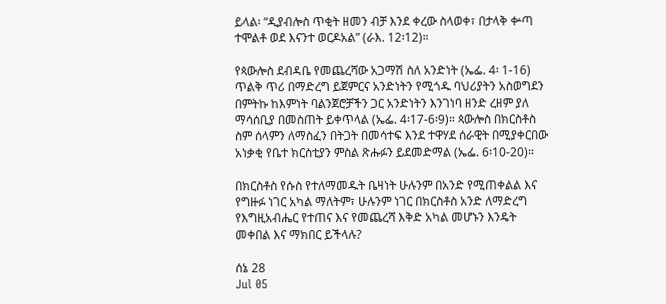ይላል፡ “ዲያብሎስ ጥቂት ዘመን ብቻ እንደ ቀረው ስላወቀ፣ በታላቅ ቍጣ ተሞልቶ ወደ እናንተ ወርዶአል” (ራእ. 12፡12)።

የጳውሎስ ደብዳቤ የመጨረሻው አጋማሽ ስለ አንድነት (ኤፌ. 4፡ 1-16) ጥልቅ ጥሪ በማድረግ ይጀምርና አንድነትን የሚጎዱ ባህሪያትን አስወግደን በምትኩ ከእምነት ባልንጀሮቻችን ጋር አንድነትን እንገነባ ዘንድ ረዘም ያለ ማሳሰቢያ በመስጠት ይቀጥላል (ኤፌ. 4፡17-6፡9)። ጳውሎስ በክርስቶስ ስም ሰላምን ለማስፈን በትጋት በመሳተፍ እንደ ተዋሃደ ሰራዊት በሚያቀርበው አነቃቂ የቤተ ክርስቲያን ምስል ጽሑፉን ይደመድማል (ኤፌ. 6፡10-20)።

በክርስቶስ የሱስ የተለማመዱት ቤዛነት ሁሉንም በአንድ የሚጠቀልል እና የግዙፉ ነገር አካል ማለትም፣ ሁሉንም ነገር በክርስቶስ አንድ ለማድረግ የእግዚአብሔር የተጠና እና የመጨረሻ እቅድ አካል መሆኑን እንዴት መቀበል እና ማክበር ይችላሉ?

ሰኔ 28
Jul 05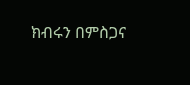ክብሩን በምስጋና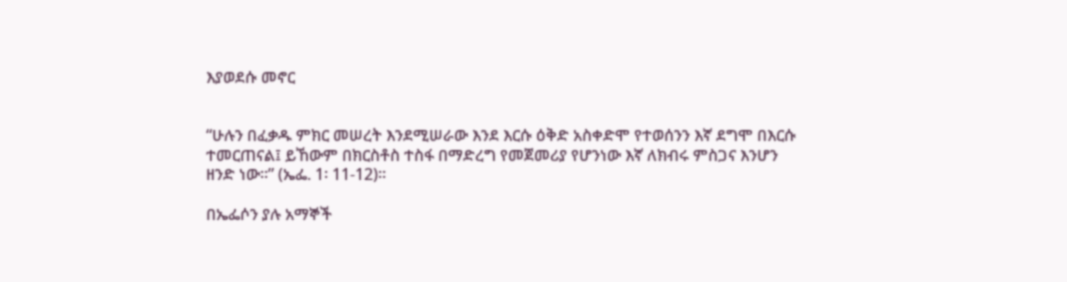እያወደሱ መኖር


“ሁሉን በፈቃዱ ምክር መሠረት እንደሚሠራው እንደ እርሱ ዕቅድ አስቀድሞ የተወሰንን እኛ ደግሞ በእርሱ ተመርጠናል፤ ይኸውም በክርስቶስ ተስፋ በማድረግ የመጀመሪያ የሆንነው እኛ ለክብሩ ምስጋና እንሆን ዘንድ ነው።” (ኤፌ. 1፡ 11-12)።

በኤፌሶን ያሉ አማኞች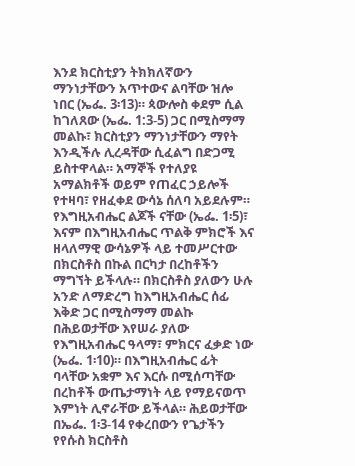እንደ ክርስቲያን ትክክለኛውን ማንነታቸውን አጥተውና ልባቸው ዝሎ ነበር (ኤፌ. 3፡13)። ጳውሎስ ቀደም ሲል ከገለጸው (ኤፌ. 1:3-5) ጋር በሚስማማ መልኩ፣ ክርስቲያን ማንነታቸውን ማየት እንዲችሉ ሊረዳቸው ሲፈልግ በድጋሚ ይስተዋላል። አማኞች የተለያዩ አማልክቶች ወይም የጠፈር ኃይሎች የተዛባ፣ የዘፈቀደ ውሳኔ ሰለባ አይደሉም። የእግዚአብሔር ልጆች ናቸው (ኤፌ. 1፡5)፣ እናም በእግዚአብሔር ጥልቅ ምክሮች እና ዘላለማዊ ውሳኔዎች ላይ ተመሥርተው በክርስቶስ በኩል በርካታ በረከቶችን ማግኘት ይችላሉ። በክርስቶስ ያለውን ሁሉ አንድ ለማድረግ ከእግዚአብሔር ሰፊ እቅድ ጋር በሚስማማ መልኩ በሕይወታቸው እየሠራ ያለው የእግዚአብሔር ዓላማ፣ ምክርና ፈቃድ ነው (ኤፌ. 1፡10)። በእግዚአብሔር ፊት ባላቸው አቋም እና እርሱ በሚሰጣቸው በረከቶች ውጤታማነት ላይ የማይናወጥ እምነት ሊኖራቸው ይችላል። ሕይወታቸው በኤፌ. 1፡3-14 የቀረበውን የጌታችን የየሱስ ክርስቶስ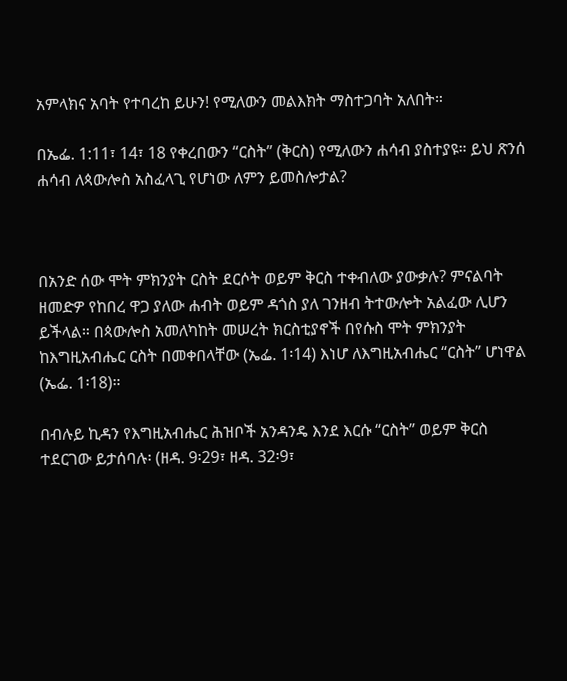አምላክና አባት የተባረከ ይሁን! የሚለውን መልእክት ማስተጋባት አለበት።

በኤፌ. 1:11፣ 14፣ 18 የቀረበውን “ርስት” (ቅርስ) የሚለውን ሐሳብ ያስተያዩ። ይህ ጽንሰ ሐሳብ ለጳውሎስ አስፈላጊ የሆነው ለምን ይመስሎታል?



በአንድ ሰው ሞት ምክንያት ርስት ደርሶት ወይም ቅርስ ተቀብለው ያውቃሉ? ምናልባት ዘመድዎ የከበረ ዋጋ ያለው ሐብት ወይም ዳጎስ ያለ ገንዘብ ትተውሎት አልፈው ሊሆን ይችላል። በጳውሎስ አመለካከት መሠረት ክርስቲያኖች በየሱስ ሞት ምክንያት ከእግዚአብሔር ርስት በመቀበላቸው (ኤፌ. 1፡14) እነሆ ለእግዚአብሔር “ርስት” ሆነዋል (ኤፌ. 1፡18)።

በብሉይ ኪዳን የእግዚአብሔር ሕዝቦች አንዳንዴ እንደ እርሱ “ርስት” ወይም ቅርስ ተደርገው ይታሰባሉ፡ (ዘዳ. 9፡29፣ ዘዳ. 32፡9፣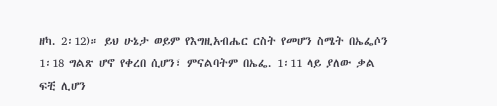ዘካ. 2፡12)። ይህ ሁኔታ ወይም የእግዚአብሔር ርስት የመሆን ስሜት በኤፌሶን 1፡18 ግልጽ ሆኖ የቀረበ ሲሆን፣ ምናልባትም በኤፌ. 1፡11 ላይ ያለው ቃል ፍቺ ሊሆን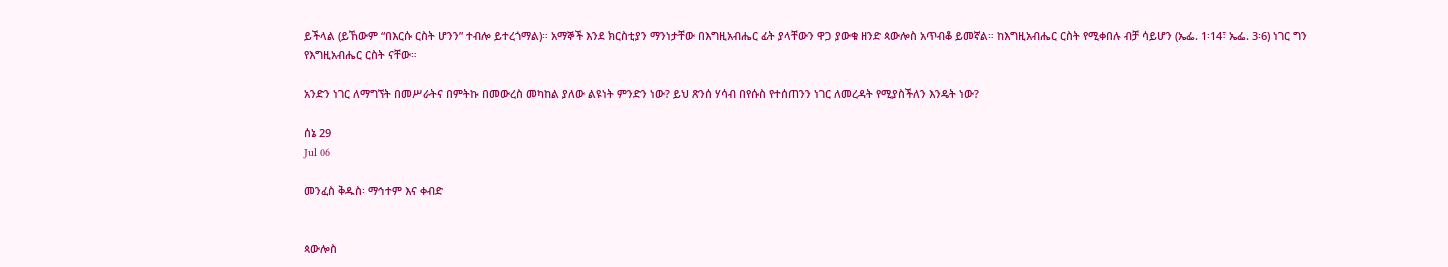ይችላል (ይኸውም “በእርሱ ርስት ሆንን” ተብሎ ይተረጎማል)። አማኞች እንደ ክርስቲያን ማንነታቸው በእግዚአብሔር ፊት ያላቸውን ዋጋ ያውቁ ዘንድ ጳውሎስ አጥብቆ ይመኛል። ከእግዚአብሔር ርስት የሚቀበሉ ብቻ ሳይሆን (ኤፌ. 1፡14፣ ኤፌ. 3፡6) ነገር ግን የእግዚአብሔር ርስት ናቸው።

አንድን ነገር ለማግኘት በመሥራትና በምትኩ በመውረስ መካከል ያለው ልዩነት ምንድን ነው? ይህ ጽንሰ ሃሳብ በየሱስ የተሰጠንን ነገር ለመረዳት የሚያስችለን እንዴት ነው?

ሰኔ 29
Jul 06

መንፈስ ቅዱስ፡ ማኅተም እና ቀብድ


ጳውሎስ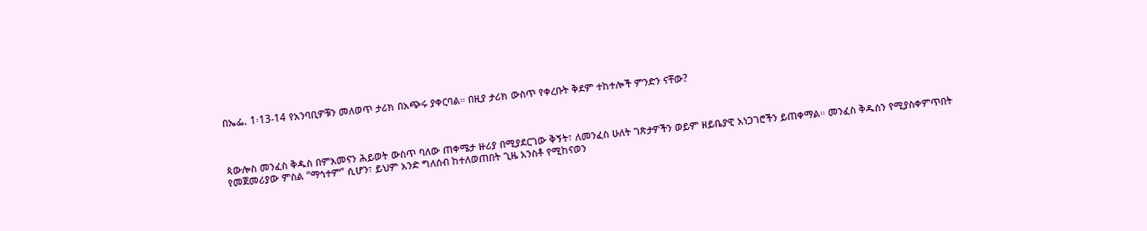በኤፌ. 1፡13-14 የአንባቢዎቹን መለወጥ ታሪክ በአጭሩ ያቀርባል። በዚያ ታሪክ ውስጥ የቀረቡት ቅደም ተከተሎች ምንድን ናቸው?



ጳውሎስ መንፈስ ቅዱስ በምእመናን ሕይወት ውስጥ ባለው ጠቀሜታ ዙሪያ በሚያደርገው ቅኝት፣ ለመንፈስ ሁለት ገጽታዎችን ወይም ዘይቤያዊ አነጋገሮችን ይጠቀማል። መንፈስ ቅዱስን የሚያስቀምጥበት የመጀመሪያው ምስል “ማኅተም” ሲሆን፣ ይህም አንድ ግለሰብ ከተለወጠበት ጊዜ አንስቶ የሚከናወን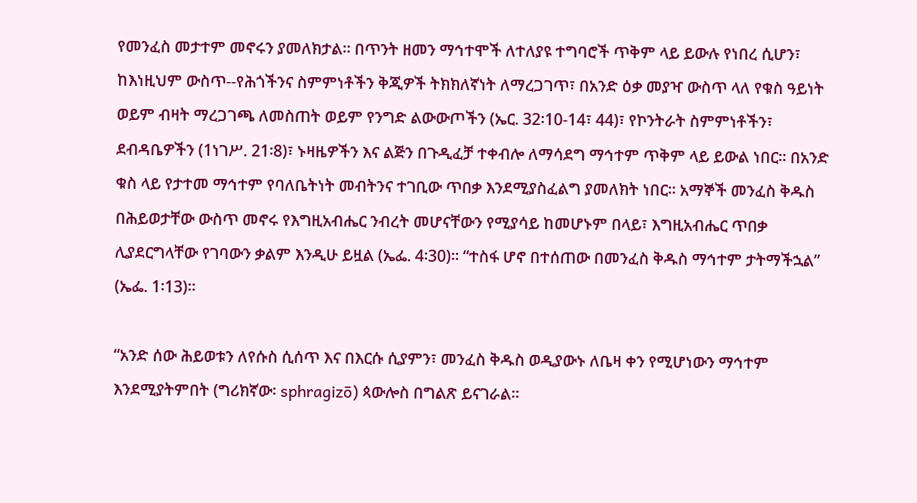የመንፈስ መታተም መኖሩን ያመለክታል። በጥንት ዘመን ማኅተሞች ለተለያዩ ተግባሮች ጥቅም ላይ ይውሉ የነበረ ሲሆን፣ ከእነዚህም ውስጥ--የሕጎችንና ስምምነቶችን ቅጂዎች ትክክለኛነት ለማረጋገጥ፣ በአንድ ዕቃ መያዣ ውስጥ ላለ የቁስ ዓይነት ወይም ብዛት ማረጋገጫ ለመስጠት ወይም የንግድ ልውውጦችን (ኤር. 32፡10-14፣ 44)፣ የኮንትራት ስምምነቶችን፣ ደብዳቤዎችን (1ነገሥ. 21፡8)፣ ኑዛዜዎችን እና ልጅን በጉዲፈቻ ተቀብሎ ለማሳደግ ማኅተም ጥቅም ላይ ይውል ነበር። በአንድ ቁስ ላይ የታተመ ማኅተም የባለቤትነት መብትንና ተገቢው ጥበቃ እንደሚያስፈልግ ያመለክት ነበር። አማኞች መንፈስ ቅዱስ በሕይወታቸው ውስጥ መኖሩ የእግዚአብሔር ንብረት መሆናቸውን የሚያሳይ ከመሆኑም በላይ፣ እግዚአብሔር ጥበቃ ሊያደርግላቸው የገባውን ቃልም እንዲሁ ይዟል (ኤፌ. 4፡30)። “ተስፋ ሆኖ በተሰጠው በመንፈስ ቅዱስ ማኅተም ታትማችኋል” (ኤፌ. 1፡13)።

“አንድ ሰው ሕይወቱን ለየሱስ ሲሰጥ እና በእርሱ ሲያምን፣ መንፈስ ቅዱስ ወዲያውኑ ለቤዛ ቀን የሚሆነውን ማኅተም እንደሚያትምበት (ግሪክኛው፡ sphragizō) ጳውሎስ በግልጽ ይናገራል።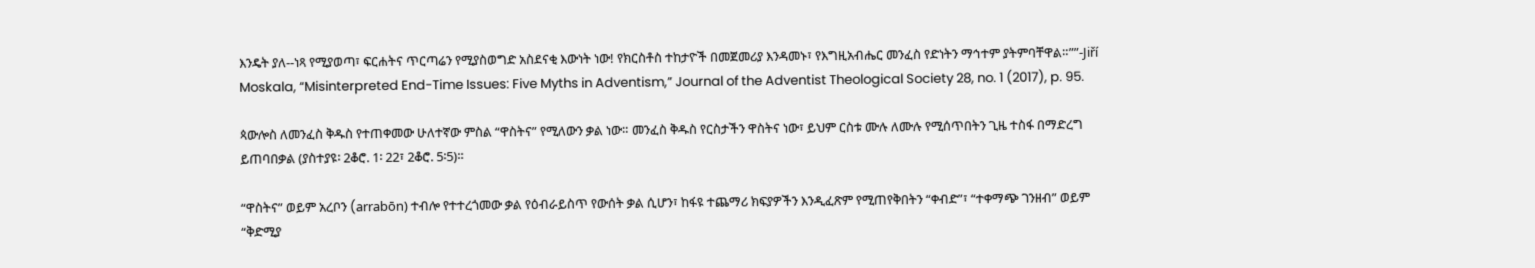እንዴት ያለ--ነጻ የሚያወጣ፣ ፍርሐትና ጥርጣሬን የሚያስወግድ አስደናቂ እውነት ነው! የክርስቶስ ተከታዮች በመጀመሪያ እንዳመኑ፣ የእግዚአብሔር መንፈስ የድነትን ማኅተም ያትምባቸዋል።””-Jiří Moskala, “Misinterpreted End-Time Issues: Five Myths in Adventism,” Journal of the Adventist Theological Society 28, no. 1 (2017), p. 95.

ጳውሎስ ለመንፈስ ቅዱስ የተጠቀመው ሁለተኛው ምስል “ዋስትና” የሚለውን ቃል ነው። መንፈስ ቅዱስ የርስታችን ዋስትና ነው፣ ይህም ርስቱ ሙሉ ለሙሉ የሚሰጥበትን ጊዜ ተስፋ በማድረግ ይጠባበቃል (ያስተያዩ፡ 2ቆሮ. 1፡ 22፣ 2ቆሮ. 5፡5)።

“ዋስትና” ወይም አረቦን (arrabōn) ተብሎ የተተረጎመው ቃል የዕብራይስጥ የውሰት ቃል ሲሆን፣ ከፋዩ ተጨማሪ ክፍያዎችን እንዲፈጽም የሚጠየቅበትን “ቀብድ”፣ “ተቀማጭ ገንዘብ” ወይም “ቅድሚያ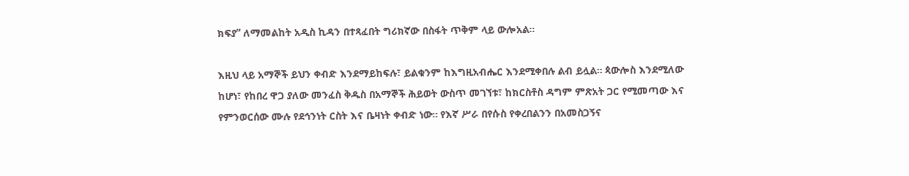ክፍያ” ለማመልከት አዲስ ኪዳን በተጻፈበት ግሪክኛው በስፋት ጥቅም ላይ ውሎአል።

እዚህ ላይ አማኞች ይህን ቀብድ እንደማይከፍሉ፣ ይልቁንም ከእግዚአብሔር እንደሚቀበሉ ልብ ይሏል። ጳውሎስ እንደሚለው ከሆነ፣ የከበረ ዋጋ ያለው መንፈስ ቅዱስ በአማኞች ሕይወት ውስጥ መገኘቱ፣ ከክርስቶስ ዳግም ምጽአት ጋር የሚመጣው እና የምንወርሰው ሙሉ የደኅንነት ርስት እና ቤዛነት ቀብድ ነው። የእኛ ሥራ በየሱስ የቀረበልንን በአመስጋኝና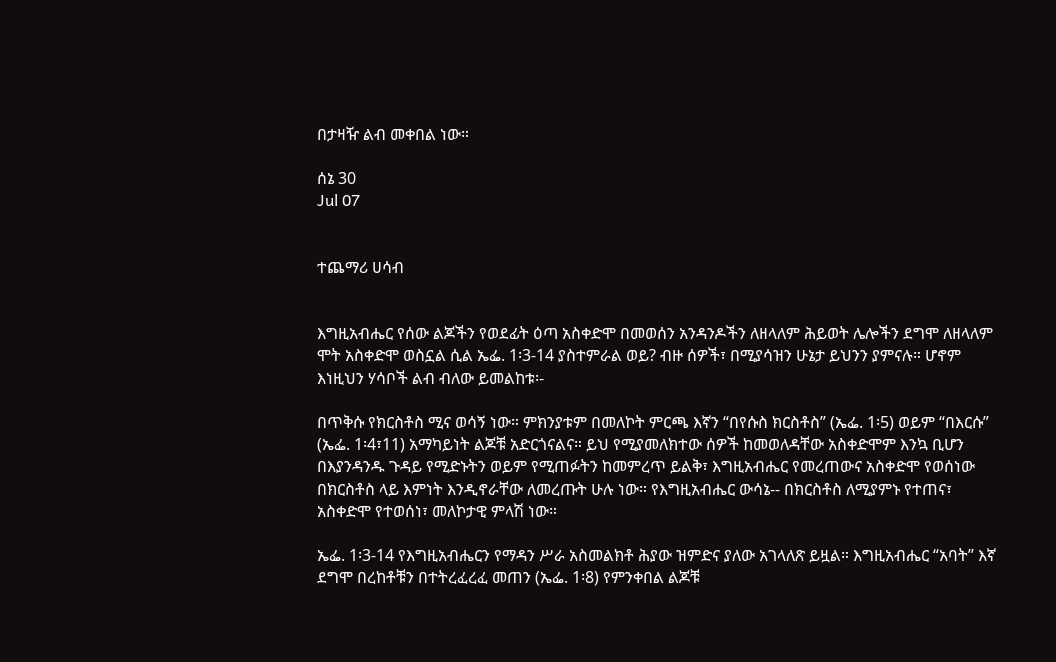በታዛዥ ልብ መቀበል ነው።

ሰኔ 30
Jul 07


ተጨማሪ ሀሳብ


እግዚአብሔር የሰው ልጆችን የወደፊት ዕጣ አስቀድሞ በመወሰን አንዳንዶችን ለዘላለም ሕይወት ሌሎችን ደግሞ ለዘላለም ሞት አስቀድሞ ወስኗል ሲል ኤፌ. 1፡3-14 ያስተምራል ወይ? ብዙ ሰዎች፣ በሚያሳዝን ሁኔታ ይህንን ያምናሉ። ሆኖም እነዚህን ሃሳቦች ልብ ብለው ይመልከቱ፡-

በጥቅሱ የክርስቶስ ሚና ወሳኝ ነው። ምክንያቱም በመለኮት ምርጫ እኛን “በየሱስ ክርስቶስ” (ኤፌ. 1፡5) ወይም “በእርሱ” (ኤፌ. 1፡4፣11) አማካይነት ልጆቹ አድርጎናልና። ይህ የሚያመለክተው ሰዎች ከመወለዳቸው አስቀድሞም እንኳ ቢሆን በእያንዳንዱ ጉዳይ የሚድኑትን ወይም የሚጠፉትን ከመምረጥ ይልቅ፣ እግዚአብሔር የመረጠውና አስቀድሞ የወሰነው በክርስቶስ ላይ እምነት እንዲኖራቸው ለመረጡት ሁሉ ነው። የእግዚአብሔር ውሳኔ-- በክርስቶስ ለሚያምኑ የተጠና፣ አስቀድሞ የተወሰነ፣ መለኮታዊ ምላሽ ነው።

ኤፌ. 1፡3-14 የእግዚአብሔርን የማዳን ሥራ አስመልክቶ ሕያው ዝምድና ያለው አገላለጽ ይዟል። እግዚአብሔር “አባት” እኛ ደግሞ በረከቶቹን በተትረፈረፈ መጠን (ኤፌ. 1፡8) የምንቀበል ልጆቹ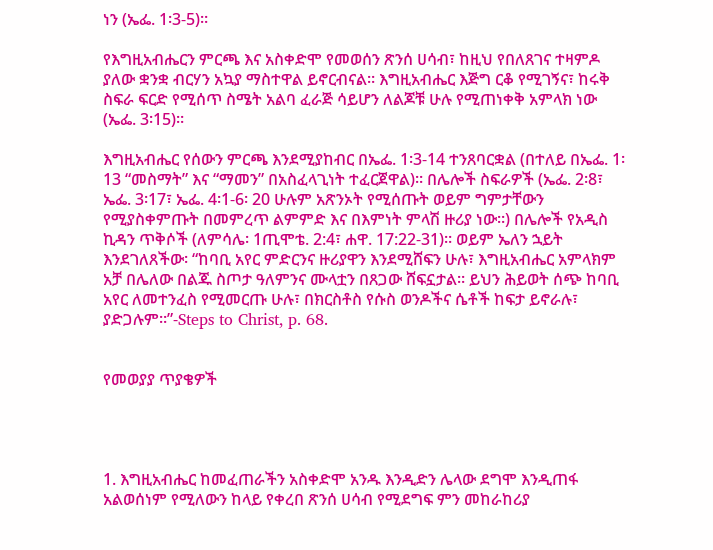ነን (ኤፌ. 1፡3-5)።

የእግዚአብሔርን ምርጫ እና አስቀድሞ የመወሰን ጽንሰ ሀሳብ፣ ከዚህ የበለጸገና ተዛምዶ ያለው ቋንቋ ብርሃን አኳያ ማስተዋል ይኖርብናል። እግዚአብሔር እጅግ ርቆ የሚገኝና፣ ከሩቅ ስፍራ ፍርድ የሚሰጥ ስሜት አልባ ፈራጅ ሳይሆን ለልጆቹ ሁሉ የሚጠነቀቅ አምላክ ነው (ኤፌ. 3፡15)።

እግዚአብሔር የሰውን ምርጫ እንደሚያከብር በኤፌ. 1፡3-14 ተንጸባርቋል (በተለይ በኤፌ. 1፡13 “መስማት” እና “ማመን” በአስፈላጊነት ተፈርጀዋል)። በሌሎች ስፍራዎች (ኤፌ. 2፡8፣ ኤፌ. 3፡17፣ ኤፌ. 4፡1-6፡ 20 ሁሉም አጽንኦት የሚሰጡት ወይም ግምታቸውን የሚያስቀምጡት በመምረጥ ልምምድ እና በእምነት ምላሽ ዙሪያ ነው።) በሌሎች የአዲስ ኪዳን ጥቅሶች (ለምሳሌ፡ 1ጢሞቴ. 2:4፣ ሐዋ. 17:22-31)። ወይም ኤለን ኋይት እንደገለጸችው፡ “ከባቢ አየር ምድርንና ዙሪያዋን እንደሚሸፍን ሁሉ፣ እግዚአብሔር አምላክም አቻ በሌለው በልጁ ስጦታ ዓለምንና ሙላቷን በጸጋው ሸፍኗታል። ይህን ሕይወት ሰጭ ከባቢ አየር ለመተንፈስ የሚመርጡ ሁሉ፣ በክርስቶስ የሱስ ወንዶችና ሴቶች ከፍታ ይኖራሉ፣ ያድጋሉም።”-Steps to Christ, p. 68.


የመወያያ ጥያቄዎች




1. እግዚአብሔር ከመፈጠራችን አስቀድሞ አንዱ እንዲድን ሌላው ደግሞ እንዲጠፋ አልወሰነም የሚለውን ከላይ የቀረበ ጽንሰ ሀሳብ የሚደግፍ ምን መከራከሪያ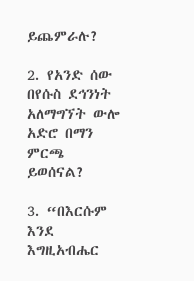ይጨምራሉ?

2. የአንድ ሰው በየሱስ ደኅንነት አለማግኘት ውሎ አድሮ በማን ምርጫ ይወሰናል?

3. “በእርሱም እንደ እግዚአብሔር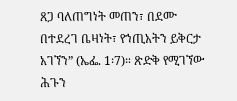ጸጋ ባለጠግነት መጠን፣ በደሙ በተደረገ ቤዛነት፣ የኀጢአትን ይቅርታ አገኘን” (ኤፌ. 1፡7)። ጽድቅ የሚገኘው ሕጉን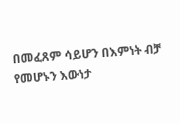በመፈጸም ሳይሆን በእምነት ብቻ የመሆኑን እውነታ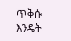ጥቅሱ እንዴት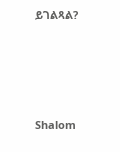ይገልጻል?




Shalom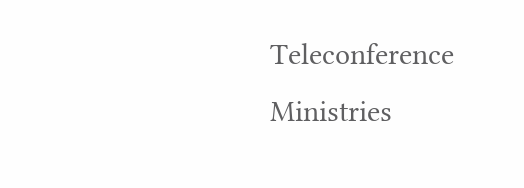Teleconference Ministries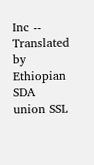Inc -- Translated by Ethiopian SDA union SSL